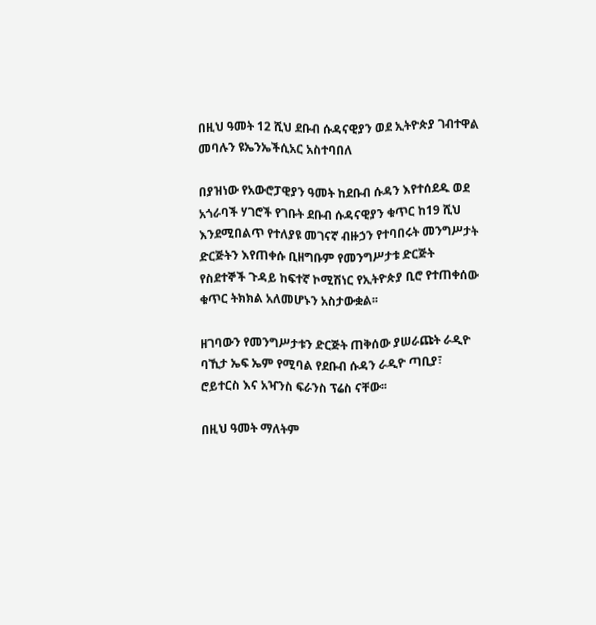በዚህ ዓመት 12 ሺህ ደቡብ ሱዳናዊያን ወደ ኢትዮጵያ ገብተዋል መባሉን ዩኤንኤችሲአር አስተባበለ

በያዝነው የአውሮፓዊያን ዓመት ከደቡብ ሱዳን እየተሰደዱ ወደ አጎራባች ሃገሮች የገቡት ደቡብ ሱዳናዊያን ቁጥር ከ19 ሺህ እንደሚበልጥ የተለያዩ መገናኛ ብዙኃን የተባበሩት መንግሥታት ድርጅትን እየጠቀሱ ቢዘግቡም የመንግሥታቱ ድርጅት የስደተኞች ጉዳይ ከፍተኛ ኮሚሽነር የኢትዮጵያ ቢሮ የተጠቀሰው ቁጥር ትክክል አለመሆኑን አስታውቋል፡፡

ዘገባውን የመንግሥታቱን ድርጅት ጠቅሰው ያሠራጩት ራዲዮ ባኺታ ኤፍ ኤም የሚባል የደቡብ ሱዳን ራዲዮ ጣቢያ፣ ሮይተርስ እና አዣንስ ፍራንስ ፕሬስ ናቸው፡፡

በዚህ ዓመት ማለትም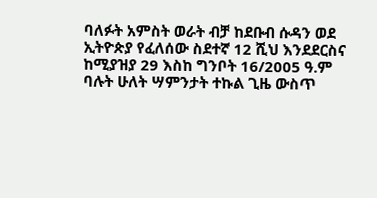ባለፉት አምስት ወራት ብቻ ከደቡብ ሱዳን ወደ ኢትዮጵያ የፈለሰው ስደተኛ 12 ሺህ እንደደርስና ከሚያዝያ 29 እስከ ግንቦት 16/2005 ዓ.ም ባሉት ሁለት ሣምንታት ተኩል ጊዜ ውስጥ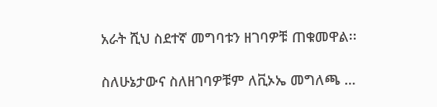አራት ሺህ ስደተኛ መግባቱን ዘገባዎቹ ጠቁመዋል፡፡

ስለሁኔታውና ስለዘገባዎቹም ለቪኦኤ መግለጫ …